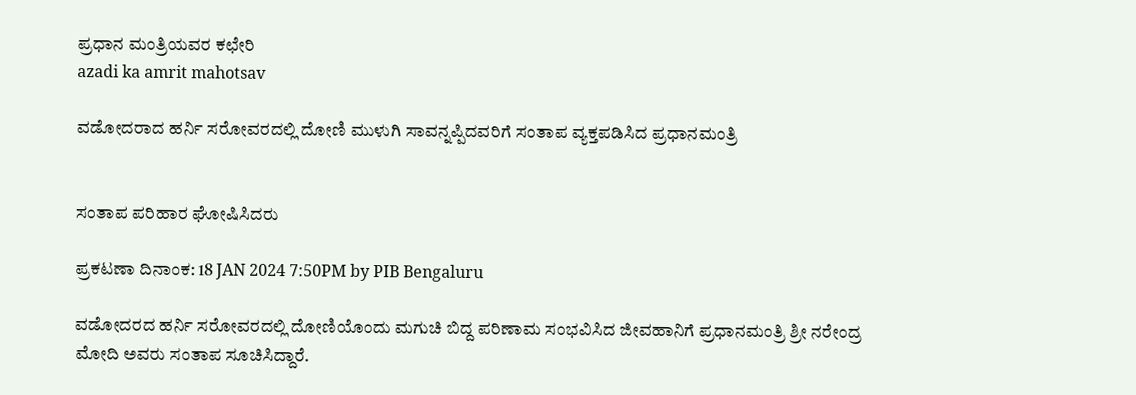ಪ್ರಧಾನ ಮಂತ್ರಿಯವರ ಕಛೇರಿ
azadi ka amrit mahotsav

ವಡೋದರಾದ ಹರ್ನಿ ಸರೋವರದಲ್ಲಿ ದೋಣಿ ಮುಳುಗಿ ಸಾವನ್ನಪ್ಪಿದವರಿಗೆ ಸಂತಾಪ ವ್ಯಕ್ತಪಡಿಸಿದ ಪ್ರಧಾನಮಂತ್ರಿ


ಸಂತಾಪ ಪರಿಹಾರ ಘೋಷಿಸಿದರು

ಪ್ರಕಟಣಾ ದಿನಾಂಕ: 18 JAN 2024 7:50PM by PIB Bengaluru

ವಡೋದರದ ಹರ್ನಿ ಸರೋವರದಲ್ಲಿ ದೋಣಿಯೊಂದು ಮಗುಚಿ ಬಿದ್ದ ಪರಿಣಾಮ ಸಂಭವಿಸಿದ ಜೀವಹಾನಿಗೆ ಪ್ರಧಾನಮಂತ್ರಿ ಶ್ರೀ ನರೇಂದ್ರ ಮೋದಿ ಅವರು ಸಂತಾಪ ಸೂಚಿಸಿದ್ದಾರೆ.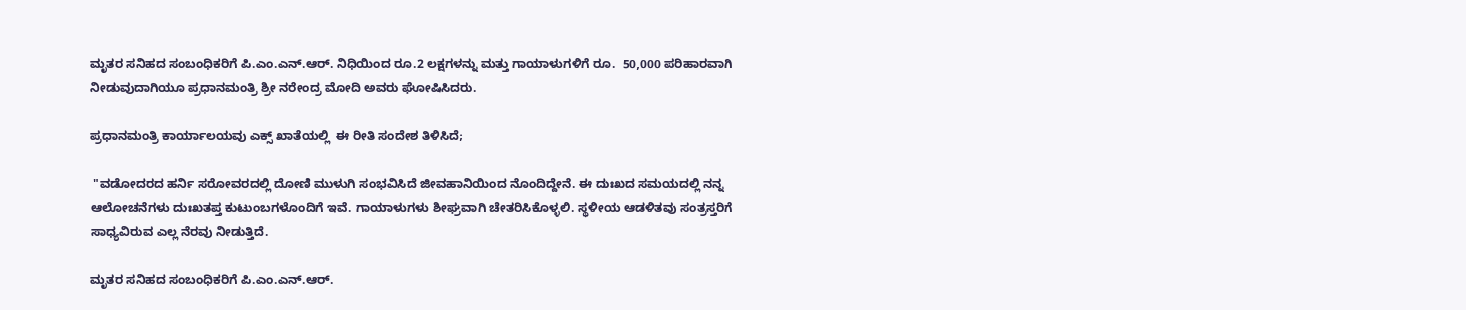ಮೃತರ ಸನಿಹದ ಸಂಬಂಧಿಕರಿಗೆ ಪಿ.ಎಂ.ಎನ್‌.ಆರ್‌. ನಿಧಿಯಿಂದ ರೂ.2 ಲಕ್ಷಗಳನ್ನು ಮತ್ತು ಗಾಯಾಳುಗಳಿಗೆ ರೂ.  50,000 ಪರಿಹಾರವಾಗಿ ನೀಡುವುದಾಗಿಯೂ ಪ್ರಧಾನಮಂತ್ರಿ ಶ್ರೀ ನರೇಂದ್ರ ಮೋದಿ ಅವರು ಘೋಷಿಸಿದರು.

ಪ್ರಧಾನಮಂತ್ರಿ ಕಾರ್ಯಾಲಯವು ಎಕ್ಸ್ ಖಾತೆಯಲ್ಲಿ  ಈ ರೀತಿ ಸಂದೇಶ ತಿಳಿಸಿದೆ;

 "ವಡೋದರದ ಹರ್ನಿ ಸರೋವರದಲ್ಲಿ ದೋಣಿ ಮುಳುಗಿ ಸಂಭವಿಸಿದೆ ಜೀವಹಾನಿಯಿಂದ ನೊಂದಿದ್ದೇನೆ. ಈ ದುಃಖದ ಸಮಯದಲ್ಲಿ ನನ್ನ ಆಲೋಚನೆಗಳು ದುಃಖತಪ್ತ ಕುಟುಂಬಗಳೊಂದಿಗೆ ಇವೆ. ಗಾಯಾಳುಗಳು ಶೀಘ್ರವಾಗಿ ಚೇತರಿಸಿಕೊಳ್ಳಲಿ. ಸ್ಥಳೀಯ ಆಡಳಿತವು ಸಂತ್ರಸ್ತರಿಗೆ ಸಾಧ್ಯವಿರುವ ಎಲ್ಲ ನೆರವು ನೀಡುತ್ತಿದೆ.

ಮೃತರ ಸನಿಹದ ಸಂಬಂಧಿಕರಿಗೆ ಪಿ.ಎಂ.ಎನ್‌.ಆರ್‌.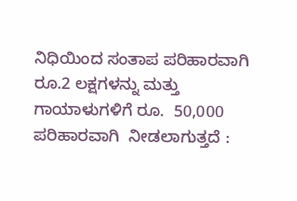ನಿಧಿಯಿಂದ ಸಂತಾಪ ಪರಿಹಾರವಾಗಿ ರೂ.2 ಲಕ್ಷಗಳನ್ನು ಮತ್ತು ಗಾಯಾಳುಗಳಿಗೆ ರೂ.  50,000 ಪರಿಹಾರವಾಗಿ  ನೀಡಲಾಗುತ್ತದೆ :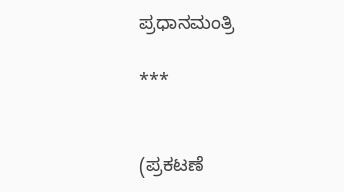ಪ್ರಧಾನಮಂತ್ರಿ

***


(ಪ್ರಕಟಣೆ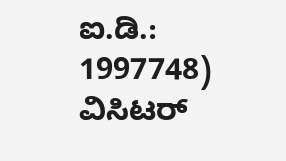ಐ.ಡಿ.: 1997748) ವಿಸಿಟರ್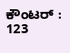ಕೌಂಟರ್ : 123